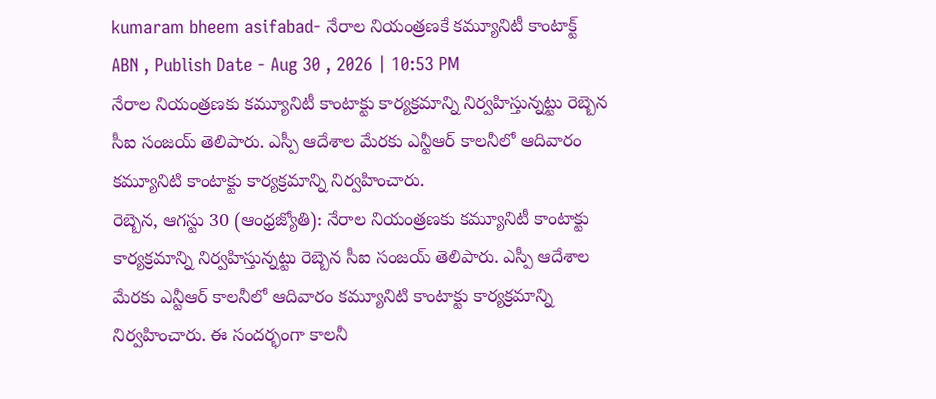kumaram bheem asifabad- నేరాల నియంత్రణకే కమ్యూనిటీ కాంటాక్ట్
ABN , Publish Date - Aug 30 , 2026 | 10:53 PM
నేరాల నియంత్రణకు కమ్యూనిటీ కాంటాక్టు కార్యక్రమాన్ని నిర్వహిస్తున్నట్టు రెబ్బెన సీఐ సంజయ్ తెలిపారు. ఎస్పీ ఆదేశాల మేరకు ఎన్టీఆర్ కాలనీలో ఆదివారం కమ్యూనిటి కాంటాక్టు కార్యక్రమాన్ని నిర్వహించారు.
రెబ్బెన, ఆగస్టు 30 (ఆంధ్రజ్యోతి): నేరాల నియంత్రణకు కమ్యూనిటీ కాంటాక్టు కార్యక్రమాన్ని నిర్వహిస్తున్నట్టు రెబ్బెన సీఐ సంజయ్ తెలిపారు. ఎస్పీ ఆదేశాల మేరకు ఎన్టీఆర్ కాలనీలో ఆదివారం కమ్యూనిటి కాంటాక్టు కార్యక్రమాన్ని నిర్వహించారు. ఈ సందర్భంగా కాలనీ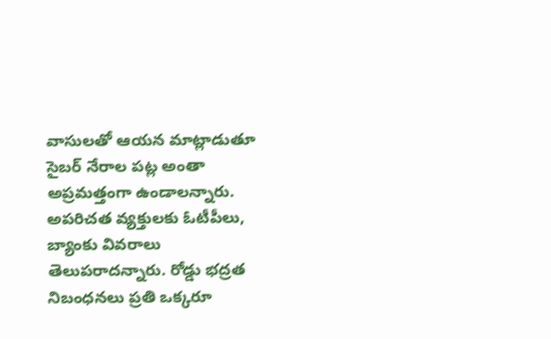వాసులతో ఆయన మాట్లాడుతూ సైబర్ నేరాల పట్ల అంతా అప్రమత్తంగా ఉండాలన్నారు. అపరిచత వ్యక్తులకు ఓటీపీలు, బ్యాంకు వివరాలు తెలుపరాదన్నారు. రోడ్డు భద్రత నిబంధనలు ప్రతి ఒక్కరూ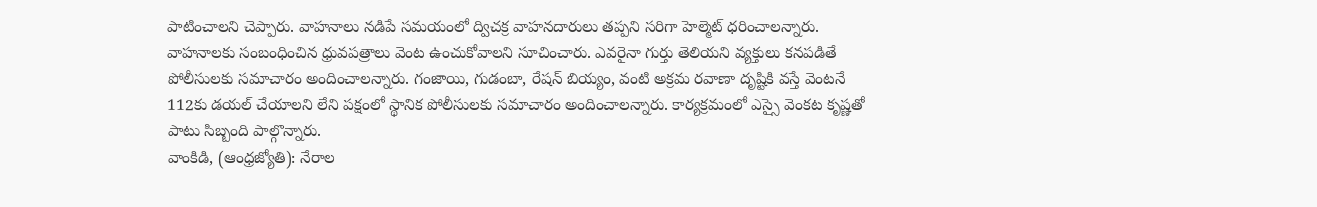పాటించాలని చెప్పారు. వాహనాలు నడిపే సమయంలో ద్విచక్ర వాహనదారులు తప్పని సరిగా హెల్మెట్ ధరించాలన్నారు. వాహనాలకు సంబంధించిన ధ్రువపత్రాలు వెంట ఉంచుకోవాలని సూచించారు. ఎవరైనా గుర్తు తెలియని వ్యక్తులు కనపడితే పోలీసులకు సమాచారం అందించాలన్నారు. గంజాయి, గుడంబా, రేషన్ బియ్యం, వంటి అక్రమ రవాణా దృష్టికి వస్తే వెంటనే 112కు డయల్ చేయాలని లేని పక్షంలో స్థానిక పోలీసులకు సమాచారం అందించాలన్నారు. కార్యక్రమంలో ఎస్సై వెంకట కృష్ణతో పాటు సిబ్బంది పాల్గొన్నారు.
వాంకిడి, (ఆంధ్రజ్యోతి): నేరాల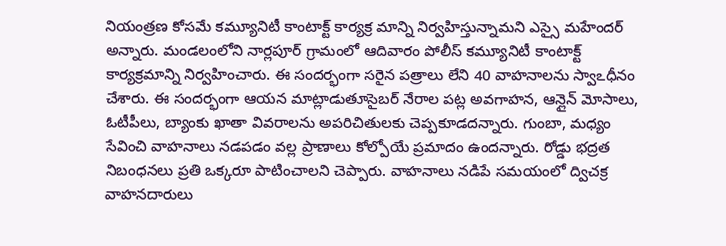నియంత్రణ కోసమే కమ్యూనిటీ కాంటాక్ట్ కార్యక్ర మాన్ని నిర్వహిస్తున్నామని ఎస్సై మహేందర్ అన్నారు. మండలంలోని నార్లపూర్ గ్రామంలో ఆదివారం పోలీస్ కమ్యూనిటీ కాంటాక్ట్ కార్యక్రమాన్ని నిర్వహించారు. ఈ సందర్భంగా సరైన పత్రాలు లేని 40 వాహనాలను స్వాఽధీనం చేశారు. ఈ సందర్భంగా ఆయన మాట్లాడుతూసైబర్ నేరాల పట్ల అవగాహన, ఆన్లైన్ మోసాలు, ఓటీపీలు, బ్యాంకు ఖాతా వివరాలను అపరిచితులకు చెప్పకూడదన్నారు. గుంబా, మధ్యం సేవించి వాహనాలు నడపడం వల్ల ప్రాణాలు కోల్పోయే ప్రమాదం ఉందన్నారు. రోడ్డు భద్రత నిబంధనలు ప్రతి ఒక్కరూ పాటించాలని చెప్పారు. వాహనాలు నడిపే సమయంలో ద్విచక్ర వాహనదారులు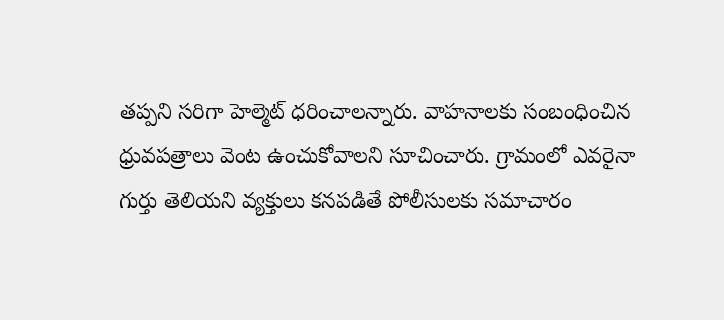తప్పని సరిగా హెల్మెట్ ధరించాలన్నారు. వాహనాలకు సంబంధించిన ధ్రువపత్రాలు వెంట ఉంచుకోవాలని సూచించారు. గ్రామంలో ఎవరైనా గుర్తు తెలియని వ్యక్తులు కనపడితే పోలీసులకు సమాచారం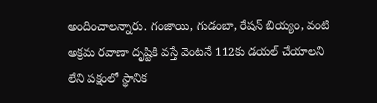అందించాలన్నారు. గంజాయి, గుడంబా, రేషన్ బియ్యం, వంటి అక్రమ రవాణా దృష్టికి వస్తే వెంటనే 112కు డయల్ చేయాలని లేని పక్షంలో స్థానిక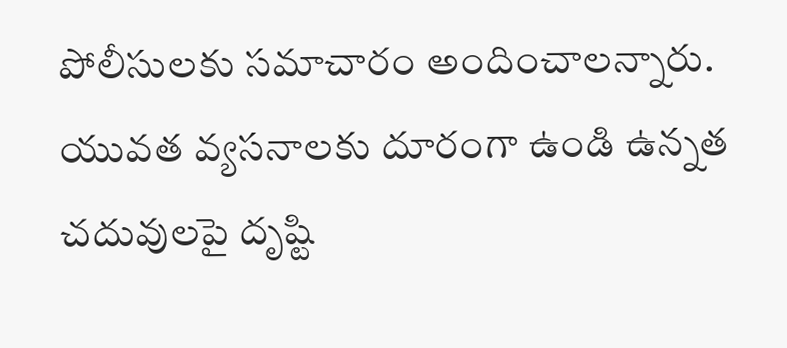పోలీసులకు సమాచారం అందించాలన్నారు. యువత వ్యసనాలకు దూరంగా ఉండి ఉన్నత చదువులపై దృష్టి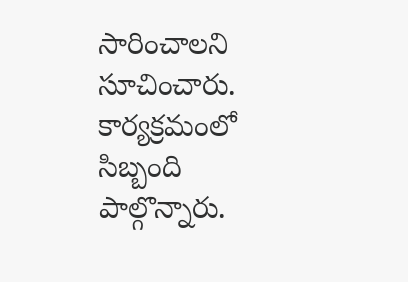సారించాలని సూచించారు. కార్యక్రమంలో సిబ్బంది పాల్గొన్నారు.